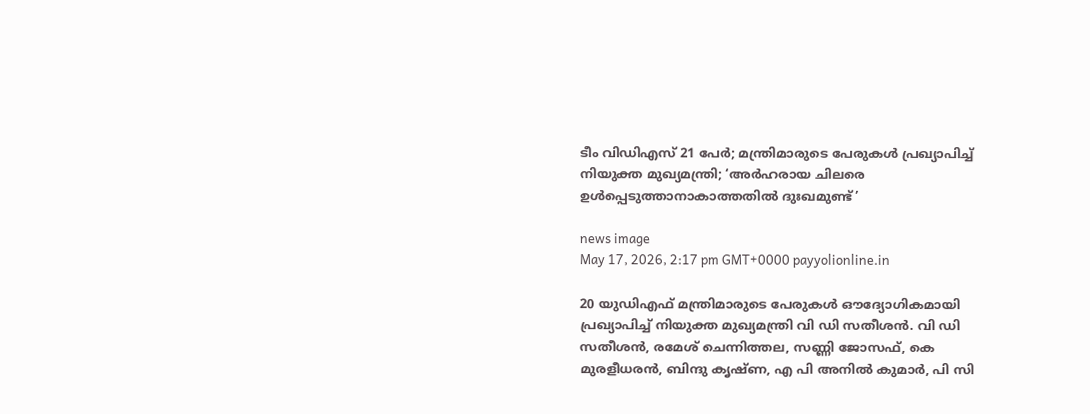ടീം വിഡിഎസ് 21 പേര്‍; മന്ത്രിമാരുടെ പേരുകള്‍ പ്രഖ്യാപിച്ച് നിയുക്ത മുഖ്യമന്ത്രി; ‘അര്‍ഹരായ ചിലരെ ഉള്‍പ്പെടുത്താനാകാത്തതില്‍ ദുഃഖമുണ്ട്’

news image
May 17, 2026, 2:17 pm GMT+0000 payyolionline.in

20 യുഡിഎഫ് മന്ത്രിമാരുടെ പേരുകള്‍ ഔദ്യോഗികമായി പ്രഖ്യാപിച്ച് നിയുക്ത മുഖ്യമന്ത്രി വി ഡി സതീശന്‍. വി ഡി സതീശന്‍, രമേശ് ചെന്നിത്തല, സണ്ണി ജോസഫ്, കെ മുരളീധരന്‍, ബിന്ദു കൃഷ്ണ, എ പി അനില്‍ കുമാര്‍, പി സി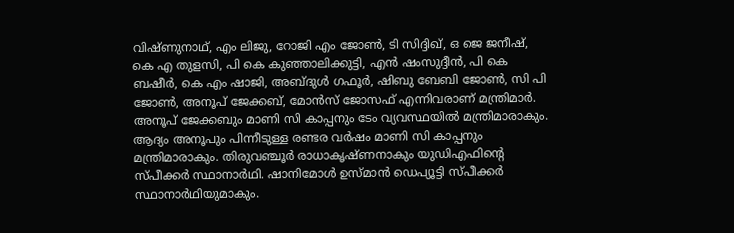വിഷ്ണുനാഥ്, എം ലിജു, റോജി എം ജോണ്‍, ടി സിദ്ദിഖ്, ഒ ജെ ജനീഷ്, കെ എ തുളസി, പി കെ കുഞ്ഞാലിക്കുട്ടി, എന്‍ ഷംസുദ്ദീന്‍, പി കെ ബഷീര്‍, കെ എം ഷാജി, അബ്ദുള്‍ ഗഫൂര്‍, ഷിബു ബേബി ജോണ്‍, സി പി ജോണ്‍, അനൂപ് ജേക്കബ്, മോന്‍സ് ജോസഫ് എന്നിവരാണ് മന്ത്രിമാര്‍. അനൂപ് ജേക്കബും മാണി സി കാപ്പനും ടേം വ്യവസ്ഥയില്‍ മന്ത്രിമാരാകും. ആദ്യം അനൂപും പിന്നീടുള്ള രണ്ടര വര്‍ഷം മാണി സി കാപ്പനും മന്ത്രിമാരാകും. തിരുവഞ്ചൂര്‍ രാധാകൃഷ്ണനാകും യുഡിഎഫിന്റെ സ്പീക്കര്‍ സ്ഥാനാര്‍ഥി. ഷാനിമോള്‍ ഉസ്മാന്‍ ഡെപ്യൂട്ടി സ്പീക്കര്‍ സ്ഥാനാര്‍ഥിയുമാകും.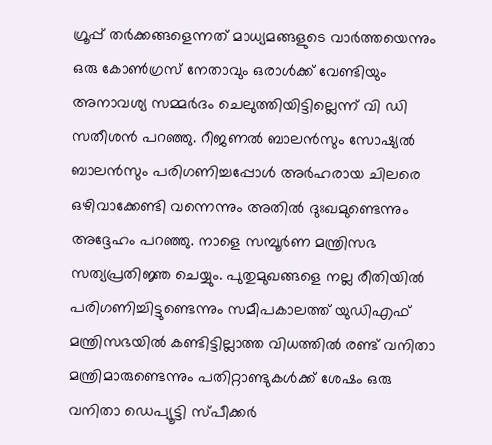ഗ്രൂപ്പ് തര്‍ക്കങ്ങളെന്നത് മാധ്യമങ്ങളുടെ വാര്‍ത്തയെന്നും ഒരു കോണ്‍ഗ്രസ് നേതാവും ഒരാള്‍ക്ക് വേണ്ടിയും അനാവശ്യ സമ്മര്‍ദം ചെലുത്തിയിട്ടില്ലെന്ന് വി ഡി സതീശന്‍ പറഞ്ഞു. റീജണല്‍ ബാലന്‍സും സോഷ്യല്‍ ബാലന്‍സും പരിഗണിച്ചപ്പോള്‍ അര്‍ഹരായ ചിലരെ ഒഴിവാക്കേണ്ടി വന്നെന്നും അതില്‍ ദുഃഖമുണ്ടെന്നും അദ്ദേഹം പറഞ്ഞു. നാളെ സമ്പൂര്‍ണ മന്ത്രിസഭ സത്യപ്രതിജ്ഞ ചെയ്യും. പുതുമുഖങ്ങളെ നല്ല രീതിയില്‍ പരിഗണിച്ചിട്ടുണ്ടെന്നും സമീപകാലത്ത് യുഡിഎഫ് മന്ത്രിസഭയില്‍ കണ്ടിട്ടില്ലാത്ത വിധത്തില്‍ രണ്ട് വനിതാ മന്ത്രിമാരുണ്ടെന്നും പതിറ്റാണ്ടുകള്‍ക്ക് ശേഷം ഒരു വനിതാ ഡെപ്യൂട്ടി സ്പീക്കര്‍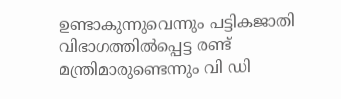ഉണ്ടാകുന്നുവെന്നും പട്ടികജാതി വിഭാഗത്തില്‍പ്പെട്ട രണ്ട് മന്ത്രിമാരുണ്ടെന്നും വി ഡി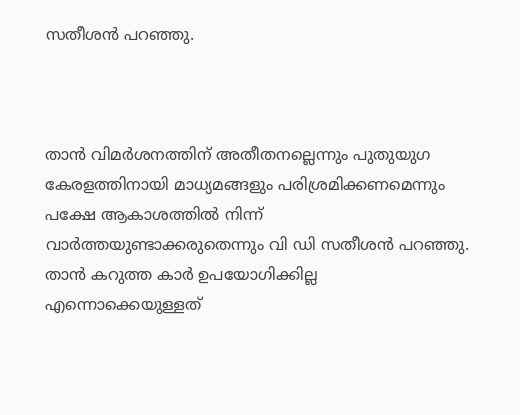സതീശന്‍ പറഞ്ഞു.



താന്‍ വിമര്‍ശനത്തിന് അതീതനല്ലെന്നും പുതുയുഗ കേരളത്തിനായി മാധ്യമങ്ങളും പരിശ്രമിക്കണമെന്നും പക്ഷേ ആകാശത്തില്‍ നിന്ന് വാര്‍ത്തയുണ്ടാക്കരുതെന്നും വി ഡി സതീശന്‍ പറഞ്ഞു. താന്‍ കറുത്ത കാര്‍ ഉപയോഗിക്കില്ല എന്നൊക്കെയുള്ളത്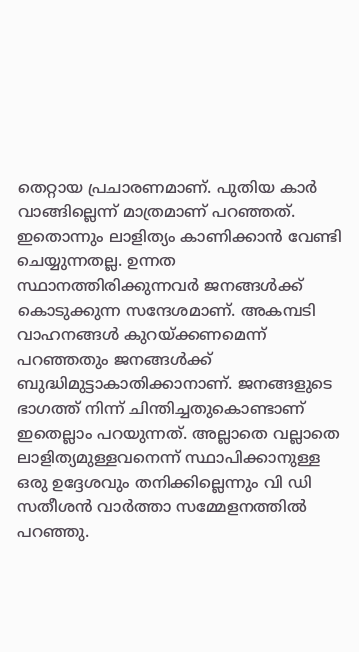തെറ്റായ പ്രചാരണമാണ്. പുതിയ കാര്‍ വാങ്ങില്ലെന്ന് മാത്രമാണ് പറഞ്ഞത്. ഇതൊന്നും ലാളിത്യം കാണിക്കാന്‍ വേണ്ടി ചെയ്യുന്നതല്ല. ഉന്നത സ്ഥാനത്തിരിക്കുന്നവര്‍ ജനങ്ങള്‍ക്ക് കൊടുക്കുന്ന സന്ദേശമാണ്. അകമ്പടി വാഹനങ്ങള്‍ കുറയ്ക്കണമെന്ന് പറഞ്ഞതും ജനങ്ങള്‍ക്ക് ബുദ്ധിമുട്ടാകാതിക്കാനാണ്. ജനങ്ങളുടെ ഭാഗത്ത് നിന്ന് ചിന്തിച്ചതുകൊണ്ടാണ് ഇതെല്ലാം പറയുന്നത്. അല്ലാതെ വല്ലാതെ ലാളിത്യമുള്ളവനെന്ന് സ്ഥാപിക്കാനുള്ള ഒരു ഉദ്ദേശവും തനിക്കില്ലെന്നും വി ഡി സതീശന്‍ വാര്‍ത്താ സമ്മേളനത്തില്‍ പറഞ്ഞു.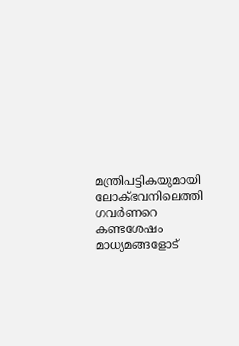മന്ത്രിപട്ടികയുമായി ലോക്ഭവനിലെത്തി ഗവര്‍ണറെ കണ്ടശേഷം മാധ്യമങ്ങളോട്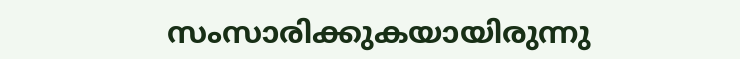സംസാരിക്കുകയായിരുന്നു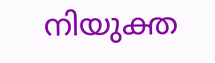നിയുക്ത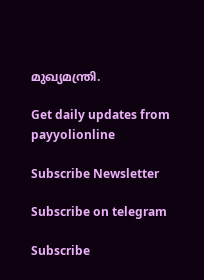മുഖ്യമന്ത്രി.

Get daily updates from payyolionline

Subscribe Newsletter

Subscribe on telegram

Subscribe